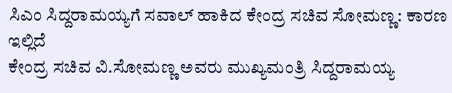ಸಿಎಂ ಸಿದ್ದರಾಮಯ್ಯಗೆ ಸವಾಲ್ ಹಾಕಿದ ಕೇಂದ್ರ ಸಚಿವ ಸೋಮಣ್ಣ: ಕಾರಣ ಇಲ್ಲಿದೆ
ಕೇಂದ್ರ ಸಚಿವ ವಿ.ಸೋಮಣ್ಣ ಅವರು ಮುಖ್ಯಮಂತ್ರಿ ಸಿದ್ದರಾಮಯ್ಯ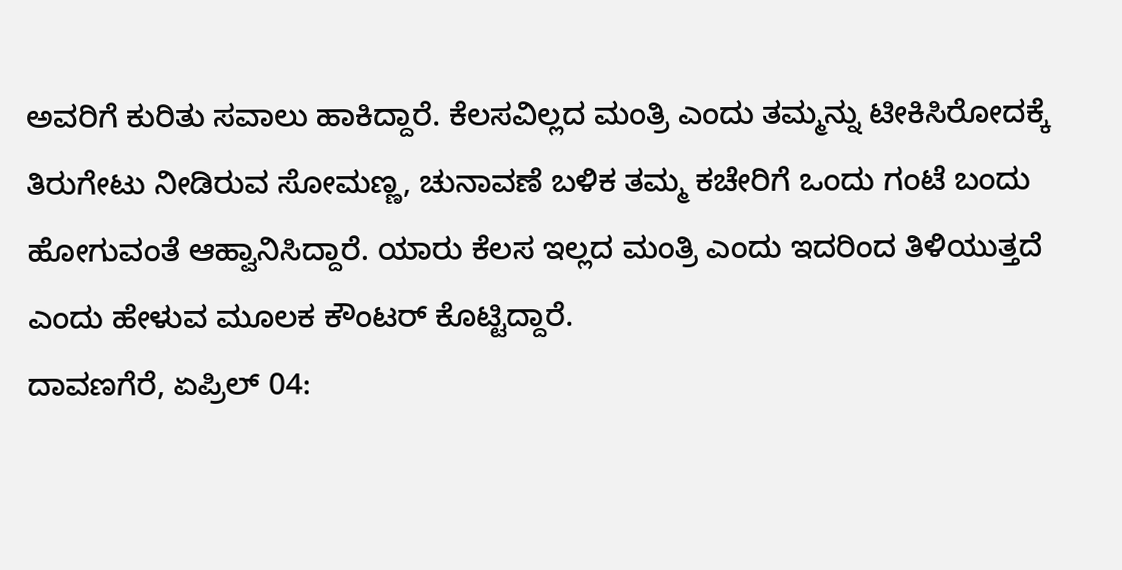ಅವರಿಗೆ ಕುರಿತು ಸವಾಲು ಹಾಕಿದ್ದಾರೆ. ಕೆಲಸವಿಲ್ಲದ ಮಂತ್ರಿ ಎಂದು ತಮ್ಮನ್ನು ಟೀಕಿಸಿರೋದಕ್ಕೆ ತಿರುಗೇಟು ನೀಡಿರುವ ಸೋಮಣ್ಣ, ಚುನಾವಣೆ ಬಳಿಕ ತಮ್ಮ ಕಚೇರಿಗೆ ಒಂದು ಗಂಟೆ ಬಂದು ಹೋಗುವಂತೆ ಆಹ್ವಾನಿಸಿದ್ದಾರೆ. ಯಾರು ಕೆಲಸ ಇಲ್ಲದ ಮಂತ್ರಿ ಎಂದು ಇದರಿಂದ ತಿಳಿಯುತ್ತದೆ ಎಂದು ಹೇಳುವ ಮೂಲಕ ಕೌಂಟರ್ ಕೊಟ್ಟಿದ್ದಾರೆ.
ದಾವಣಗೆರೆ, ಏಪ್ರಿಲ್ 04: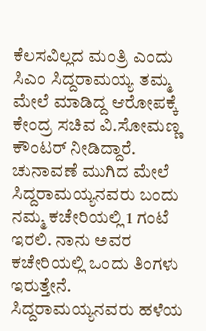ಕೆಲಸವಿಲ್ಲದ ಮಂತ್ರಿ ಎಂದು ಸಿಎಂ ಸಿದ್ದರಾಮಯ್ಯ ತಮ್ಮ ಮೇಲೆ ಮಾಡಿದ್ದ ಆರೋಪಕ್ಕೆ ಕೇಂದ್ರ ಸಚಿವ ವಿ.ಸೋಮಣ್ಣ ಕೌಂಟರ್ ನೀಡಿದ್ದಾರೆ. ಚುನಾವಣೆ ಮುಗಿದ ಮೇಲೆ ಸಿದ್ದರಾಮಯ್ಯನವರು ಬಂದು ನಮ್ಮ ಕಚೇರಿಯಲ್ಲಿ 1 ಗಂಟೆ ಇರಲಿ. ನಾನು ಅವರ ಕಚೇರಿಯಲ್ಲಿ ಒಂದು ತಿಂಗಳು ಇರುತ್ತೇನೆ. ಸಿದ್ದರಾಮಯ್ಯನವರು ಹಳೆಯ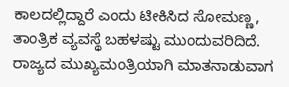ಕಾಲದಲ್ಲಿದ್ದಾರೆ ಎಂದು ಟೀಕಿಸಿದ ಸೋಮಣ್ಣ, ತಾಂತ್ರಿಕ ವ್ಯವಸ್ಥೆ ಬಹಳಷ್ಟು ಮುಂದುವರಿದಿದೆ. ರಾಜ್ಯದ ಮುಖ್ಯಮಂತ್ರಿಯಾಗಿ ಮಾತನಾಡುವಾಗ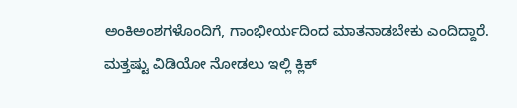ಅಂಕಿಅಂಶಗಳೊಂದಿಗೆ, ಗಾಂಭೀರ್ಯದಿಂದ ಮಾತನಾಡಬೇಕು ಎಂದಿದ್ದಾರೆ.
ಮತ್ತಷ್ಟು ವಿಡಿಯೋ ನೋಡಲು ಇಲ್ಲಿ ಕ್ಲಿಕ್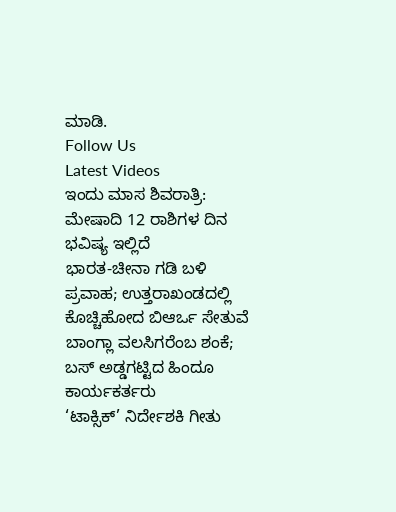ಮಾಡಿ.
Follow Us
Latest Videos
ಇಂದು ಮಾಸ ಶಿವರಾತ್ರಿ: ಮೇಷಾದಿ 12 ರಾಶಿಗಳ ದಿನ ಭವಿಷ್ಯ ಇಲ್ಲಿದೆ
ಭಾರತ-ಚೀನಾ ಗಡಿ ಬಳಿ ಪ್ರವಾಹ; ಉತ್ತರಾಖಂಡದಲ್ಲಿ ಕೊಚ್ಚಿಹೋದ ಬಿಆರ್ಒ ಸೇತುವೆ
ಬಾಂಗ್ಲಾ ವಲಸಿಗರೆಂಬ ಶಂಕೆ; ಬಸ್ ಅಡ್ಡಗಟ್ಟಿದ ಹಿಂದೂ ಕಾರ್ಯಕರ್ತರು
‘ಟಾಕ್ಸಿಕ್’ ನಿರ್ದೇಶಕಿ ಗೀತು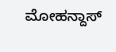ಮೋಹನ್ದಾಸ್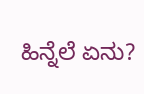ಹಿನ್ನೆಲೆ ಏನು?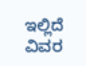ಇಲ್ಲಿದೆ ವಿವರ